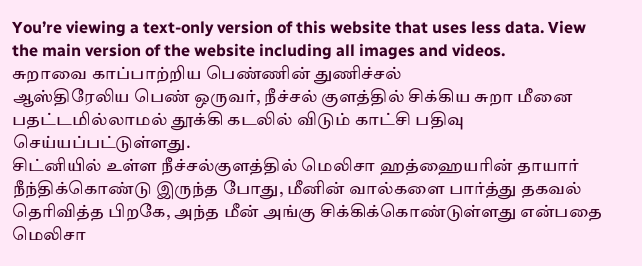You’re viewing a text-only version of this website that uses less data. View the main version of the website including all images and videos.
சுறாவை காப்பாற்றிய பெண்ணின் துணிச்சல்
ஆஸ்திரேலிய பெண் ஒருவர், நீச்சல் குளத்தில் சிக்கிய சுறா மீனை பதட்டமில்லாமல் தூக்கி கடலில் விடும் காட்சி பதிவு செய்யப்பட்டுள்ளது.
சிட்னியில் உள்ள நீச்சல்குளத்தில் மெலிசா ஹத்ஹையரின் தாயார் நீந்திக்கொண்டு இருந்த போது, மீனின் வால்களை பார்த்து தகவல் தெரிவித்த பிறகே, அந்த மீன் அங்கு சிக்கிக்கொண்டுள்ளது என்பதை மெலிசா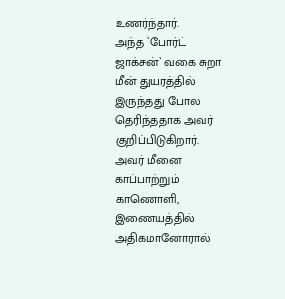உணர்ந்தார்.
அந்த `போர்ட் ஜாக்சன்` வகை சுறா மீன் துயரத்தில் இருந்தது போல தெரிந்ததாக அவர் குறிப்பிடுகிறார்.
அவர் மீனை காப்பாற்றும் காணொளி, இணையத்தில் அதிகமானோரால்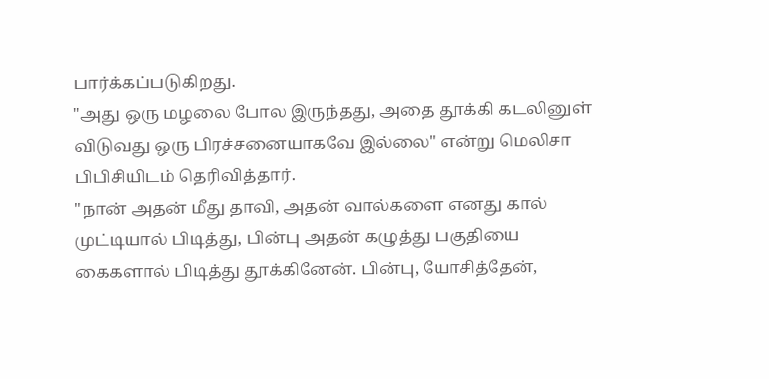பார்க்கப்படுகிறது.
"அது ஒரு மழலை போல இருந்தது, அதை தூக்கி கடலினுள் விடுவது ஒரு பிரச்சனையாகவே இல்லை" என்று மெலிசா பிபிசியிடம் தெரிவித்தார்.
"நான் அதன் மீது தாவி, அதன் வால்களை எனது கால் முட்டியால் பிடித்து, பின்பு அதன் கழுத்து பகுதியை கைகளால் பிடித்து தூக்கினேன். பின்பு, யோசித்தேன்,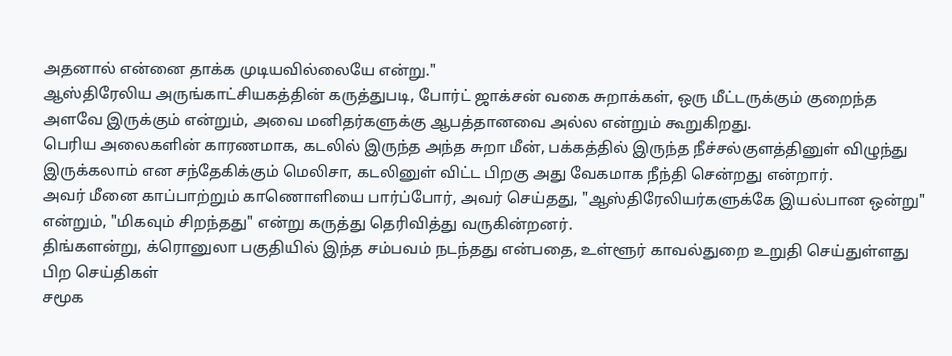அதனால் என்னை தாக்க முடியவில்லையே என்று."
ஆஸ்திரேலிய அருங்காட்சியகத்தின் கருத்துபடி, போர்ட் ஜாக்சன் வகை சுறாக்கள், ஒரு மீட்டருக்கும் குறைந்த அளவே இருக்கும் என்றும், அவை மனிதர்களுக்கு ஆபத்தானவை அல்ல என்றும் கூறுகிறது.
பெரிய அலைகளின் காரணமாக, கடலில் இருந்த அந்த சுறா மீன், பக்கத்தில் இருந்த நீச்சல்குளத்தினுள் விழுந்து இருக்கலாம் என சந்தேகிக்கும் மெலிசா, கடலினுள் விட்ட பிறகு அது வேகமாக நீந்தி சென்றது என்றார்.
அவர் மீனை காப்பாற்றும் காணொளியை பார்ப்போர், அவர் செய்தது, "ஆஸ்திரேலியர்களுக்கே இயல்பான ஒன்று" என்றும், "மிகவும் சிறந்தது" என்று கருத்து தெரிவித்து வருகின்றனர்.
திங்களன்று, க்ரொனுலா பகுதியில் இந்த சம்பவம் நடந்தது என்பதை, உள்ளூர் காவல்துறை உறுதி செய்துள்ளது
பிற செய்திகள்
சமூக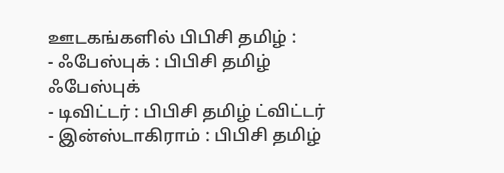ஊடகங்களில் பிபிசி தமிழ் :
- ஃபேஸ்புக் : பிபிசி தமிழ் ஃபேஸ்புக்
- டிவிட்டர் : பிபிசி தமிழ் ட்விட்டர்
- இன்ஸ்டாகிராம் : பிபிசி தமிழ்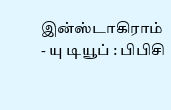இன்ஸ்டாகிராம்
- யு டியூப் : பிபிசி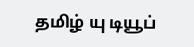தமிழ் யு டியூப்